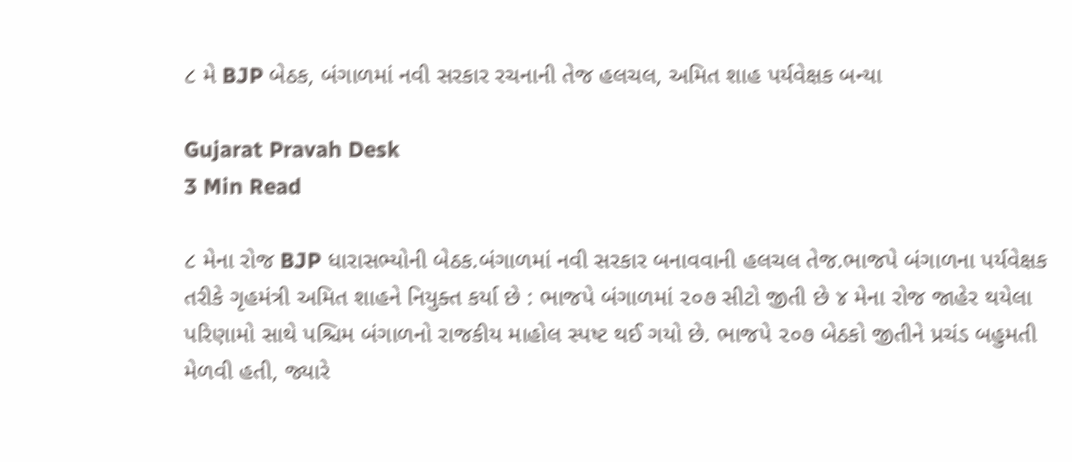૮ મે BJP બેઠક, બંગાળમાં નવી સરકાર રચનાની તેજ હલચલ, અમિત શાહ પર્યવેક્ષક બન્યા

Gujarat Pravah Desk
3 Min Read

૮ મેના રોજ BJP ધારાસભ્યોની બેઠક.બંગાળમાં નવી સરકાર બનાવવાની હલચલ તેજ.ભાજપે બંગાળના પર્યવેક્ષક તરીકે ગૃહમંત્રી અમિત શાહને નિયુક્ત કર્યા છે : ભાજપે બંગાળમાં ૨૦૭ સીટો જીતી છે ૪ મેના રોજ જાહેર થયેલા પરિણામો સાથે પશ્ચિમ બંગાળનો રાજકીય માહોલ સ્પષ્ટ થઈ ગયો છે. ભાજપે ૨૦૭ બેઠકો જીતીને પ્રચંડ બહુમતી મેળવી હતી, જ્યારે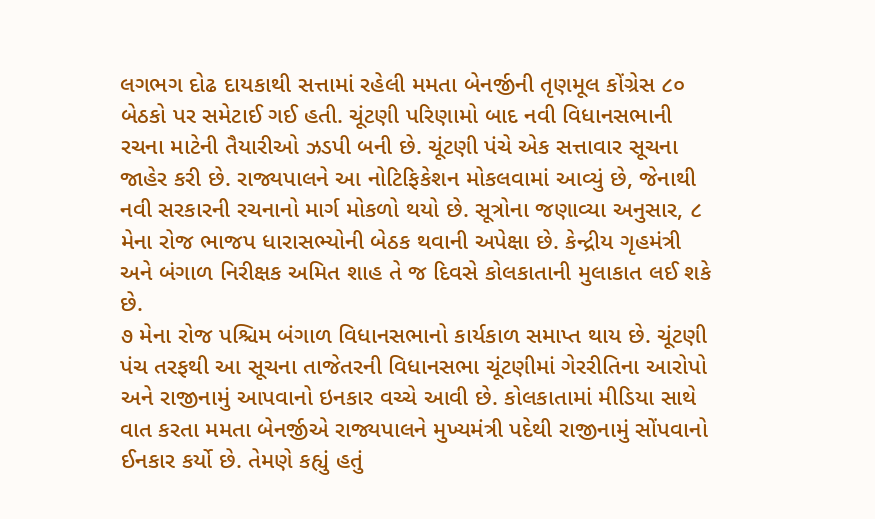લગભગ દોઢ દાયકાથી સત્તામાં રહેલી મમતા બેનર્જીની તૃણમૂલ કોંગ્રેસ ૮૦ બેઠકો પર સમેટાઈ ગઈ હતી. ચૂંટણી પરિણામો બાદ નવી વિધાનસભાની રચના માટેની તૈયારીઓ ઝડપી બની છે. ચૂંટણી પંચે એક સત્તાવાર સૂચના જાહેર કરી છે. રાજ્યપાલને આ નોટિફિકેશન મોકલવામાં આવ્યું છે, જેનાથી નવી સરકારની રચનાનો માર્ગ મોકળો થયો છે. સૂત્રોના જણાવ્યા અનુસાર, ૮ મેના રોજ ભાજપ ધારાસભ્યોની બેઠક થવાની અપેક્ષા છે. કેન્દ્રીય ગૃહમંત્રી અને બંગાળ નિરીક્ષક અમિત શાહ તે જ દિવસે કોલકાતાની મુલાકાત લઈ શકે છે.
૭ મેના રોજ પશ્ચિમ બંગાળ વિધાનસભાનો કાર્યકાળ સમાપ્ત થાય છે. ચૂંટણી પંચ તરફથી આ સૂચના તાજેતરની વિધાનસભા ચૂંટણીમાં ગેરરીતિના આરોપો અને રાજીનામું આપવાનો ઇનકાર વચ્ચે આવી છે. કોલકાતામાં મીડિયા સાથે વાત કરતા મમતા બેનર્જીએ રાજ્યપાલને મુખ્યમંત્રી પદેથી રાજીનામું સોંપવાનો ઈનકાર કર્યો છે. તેમણે કહ્યું હતું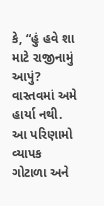કે, “હું હવે શા માટે રાજીનામું આપું? વાસ્તવમાં અમે હાર્યા નથી. આ પરિણામો વ્યાપક ગોટાળા અને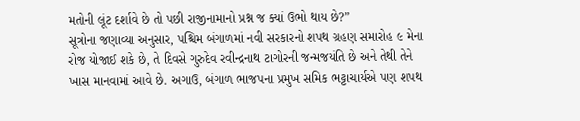મતોની લૂંટ દર્શાવે છે તો પછી રાજીનામાનો પ્રશ્ન જ ક્યાં ઉભો થાય છે?”
સૂત્રોના જણાવ્યા અનુસાર, પશ્ચિમ બંગાળમાં નવી સરકારનો શપથ ગ્રહણ સમારોહ ૯ મેના રોજ યોજાઈ શકે છે, તે દિવસે ગુરુદેવ રવીન્દ્રનાથ ટાગોરની જન્મજયંતિ છે અને તેથી તેને ખાસ માનવામાં આવે છે. અગાઉ, બંગાળ ભાજપના પ્રમુખ સમિક ભટ્ટાચાર્યએ પણ શપથ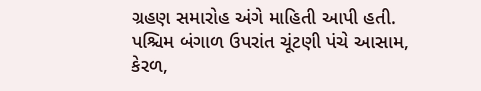ગ્રહણ સમારોહ અંગે માહિતી આપી હતી.
પશ્ચિમ બંગાળ ઉપરાંત ચૂંટણી પંચે આસામ, કેરળ,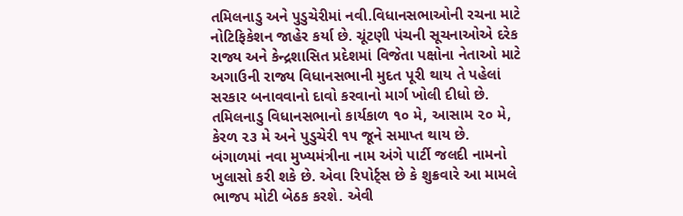તમિલનાડુ અને પુડુચેરીમાં નવી.વિધાનસભાઓની રચના માટે નોટિફિકેશન જાહેર કર્યા છે. ચૂંટણી પંચની સૂચનાઓએ દરેક રાજ્ય અને કેન્દ્રશાસિત પ્રદેશમાં વિજેતા પક્ષોના નેતાઓ માટે અગાઉની રાજ્ય વિધાનસભાની મુદત પૂરી થાય તે પહેલાં સરકાર બનાવવાનો દાવો કરવાનો માર્ગ ખોલી દીધો છે. તમિલનાડુ વિધાનસભાનો કાર્યકાળ ૧૦ મે, આસામ ૨૦ મે, કેરળ ૨૩ મે અને પુડુચેરી ૧૫ જૂને સમાપ્ત થાય છે.
બંગાળમાં નવા મુખ્યમંત્રીના નામ અંગે પાર્ટી જલદી નામનો ખુલાસો કરી શકે છે. એવા રિપોર્ટ્સ છે કે શુક્રવારે આ મામલે ભાજપ મોટી બેઠક કરશે. એવી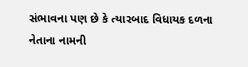સંભાવના પણ છે કે ત્યારબાદ વિધાયક દળના નેતાના નામની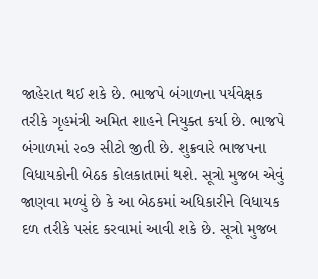જાહેરાત થઈ શકે છે. ભાજપે બંગાળના પર્યવેક્ષક તરીકે ગૃહમંત્રી અમિત શાહને નિયુક્ત કર્યા છે. ભાજપે બંગાળમાં ૨૦૭ સીટો જીતી છે. શુક્રવારે ભાજપના વિધાયકોની બેઠક કોલકાતામાં થશે. સૂત્રો મુજબ એવું જાણવા મળ્યું છે કે આ બેઠકમાં અધિકારીને વિધાયક દળ તરીકે પસંદ કરવામાં આવી શકે છે. સૂત્રો મુજબ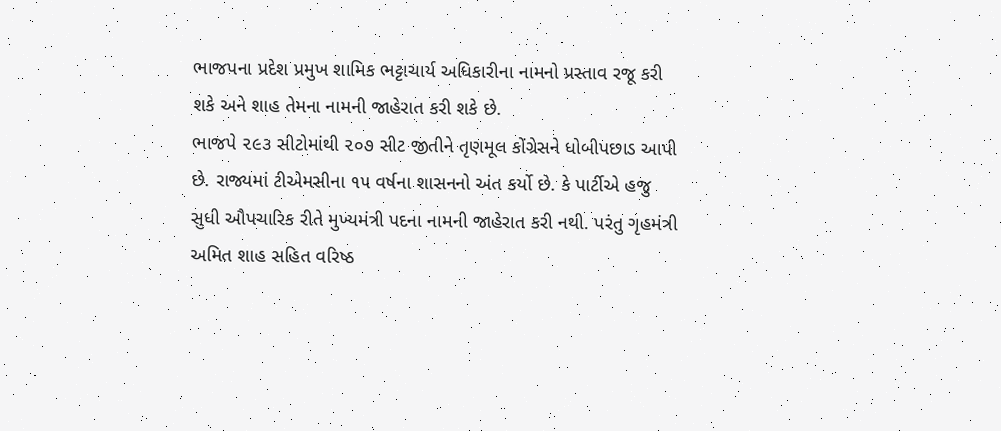ભાજપના પ્રદેશ પ્રમુખ શામિક ભટ્ટાચાર્ય અધિકારીના નામનો પ્રસ્તાવ રજૂ કરી શકે અને શાહ તેમના નામની જાહેરાત કરી શકે છે.
ભાજપે ૨૯૩ સીટોમાંથી ૨૦૭ સીટ જીતીને તૃણમૂલ કોંગ્રેસને ધોબીપછાડ આપી છે. રાજ્યમાં ટીએમસીના ૧૫ વર્ષના શાસનનો અંત કર્યો છે. કે પાર્ટીએ હજુ સુધી ઔપચારિક રીતે મુખ્યમંત્રી પદના નામની જાહેરાત કરી નથી. પરંતુ ગૃહમંત્રી અમિત શાહ સહિત વરિષ્ઠ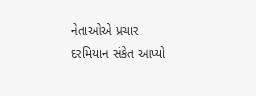નેતાઓએ પ્રચાર દરમિયાન સંકેત આપ્યો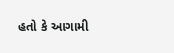હતો કે આગામી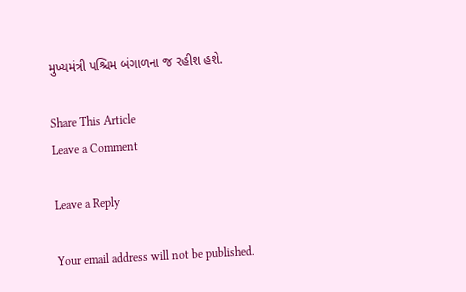મુખ્યમંત્રી પશ્ચિમ બંગાળના જ રહીશ હશે.

Share This Article
Leave a Comment

Leave a Reply

Your email address will not be published.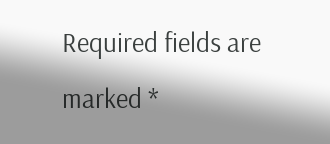Required fields are marked *